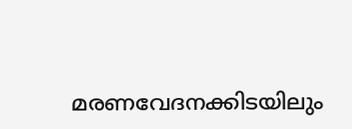മരണവേദനക്കിടയിലും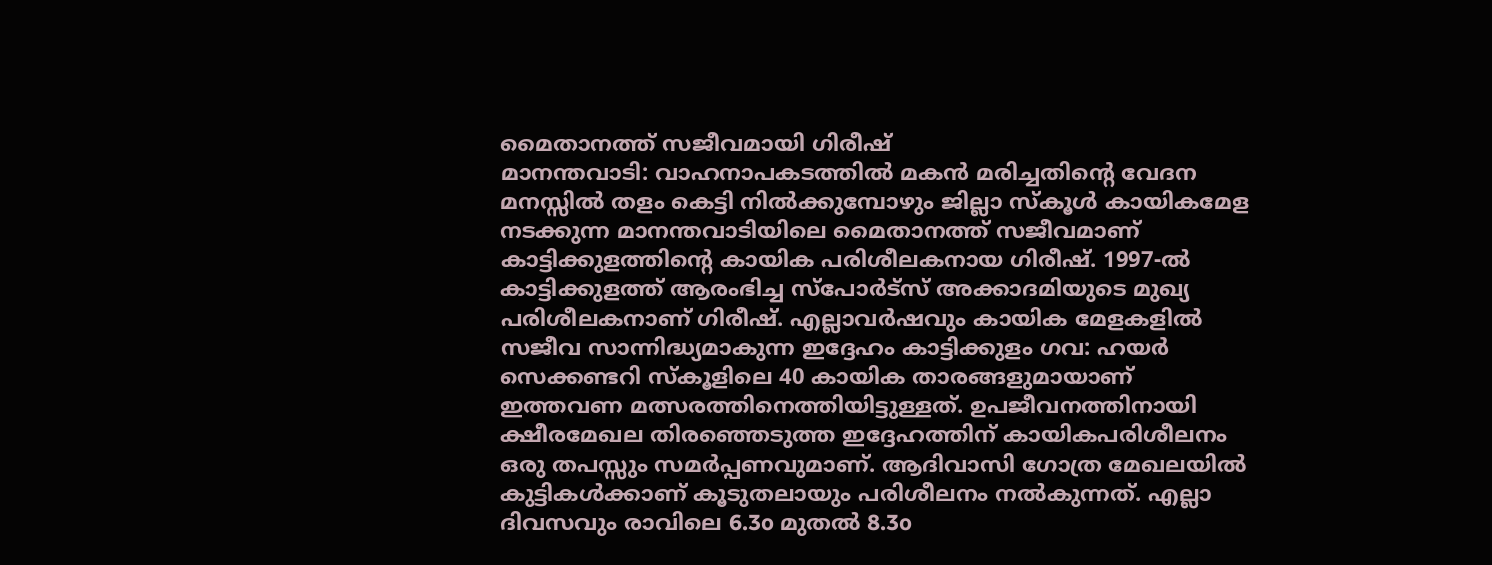മൈതാനത്ത് സജീവമായി ഗിരീഷ്
മാനന്തവാടി: വാഹനാപകടത്തിൽ മകൻ മരിച്ചതിന്റെ വേദന മനസ്സിൽ തളം കെട്ടി നിൽക്കുമ്പോഴും ജില്ലാ സ്കൂൾ കായികമേള നടക്കുന്ന മാനന്തവാടിയിലെ മൈതാനത്ത് സജീവമാണ് കാട്ടിക്കുളത്തിന്റെ കായിക പരിശീലകനായ ഗിരീഷ്. 1997-ൽ കാട്ടിക്കുളത്ത് ആരംഭിച്ച സ്പോർട്സ് അക്കാദമിയുടെ മുഖ്യ പരിശീലകനാണ് ഗിരീഷ്. എല്ലാവർഷവും കായിക മേളകളിൽ സജീവ സാന്നിദ്ധ്യമാകുന്ന ഇദ്ദേഹം കാട്ടിക്കുളം ഗവ: ഹയർ സെക്കണ്ടറി സ്കൂളിലെ 40 കായിക താരങ്ങളുമായാണ് ഇത്തവണ മത്സരത്തിനെത്തിയിട്ടുള്ളത്. ഉപജീവനത്തിനായി ക്ഷീരമേഖല തിരഞ്ഞെടുത്ത ഇദ്ദേഹത്തിന് കായികപരിശീലനം ഒരു തപസ്സും സമർപ്പണവുമാണ്. ആദിവാസി ഗോത്ര മേഖലയിൽ കുട്ടികൾക്കാണ് കൂടുതലായും പരിശീലനം നൽകുന്നത്. എല്ലാ ദിവസവും രാവിലെ 6.3o മുതൽ 8.3o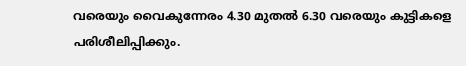വരെയും വൈകുന്നേരം 4.30 മുതൽ 6.30 വരെയും കുട്ടികളെ പരിശീലിപ്പിക്കും.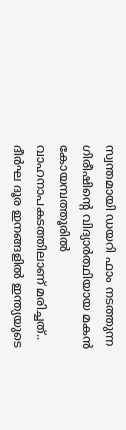സ്വന്തമായി ഡയറി ഫാം നടത്തുന്ന ഗിരീഷിന്റെ വിദ്യാർത്ഥിയായ മകൻ കോയമ്പത്തൂരിൽ വാഹനാപകടത്തിലാണ് മരിച്ചത്.. ദീർഘ ദൂര ഇനങ്ങളിൽ ഇന്ത്യയുടെ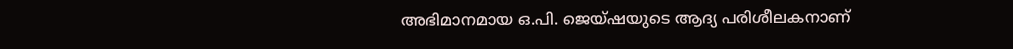അഭിമാനമായ ഒ.പി. ജെയ്ഷയുടെ ആദ്യ പരിശീലകനാണ്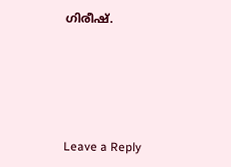ഗിരീഷ്.






Leave a Reply